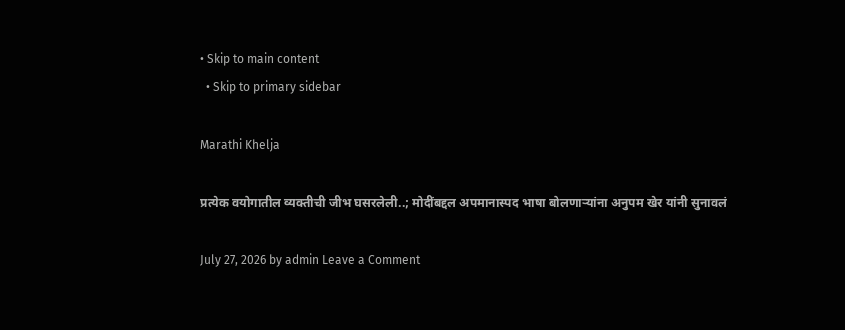• Skip to main content
  • Skip to primary sidebar

Marathi Khelja

प्रत्येक वयोगातील व्यक्तीची जीभ घसरलेली..; मोदींबद्दल अपमानास्पद भाषा बोलणाऱ्यांना अनुपम खेर यांनी सुनावलं

July 27, 2026 by admin Leave a Comment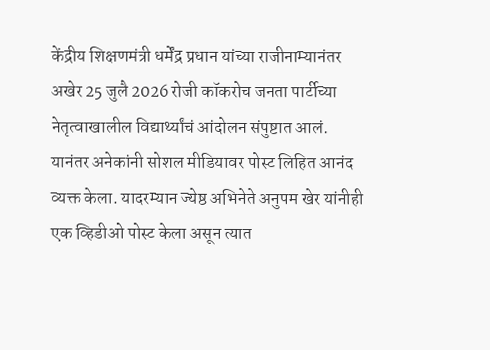केंद्रीय शिक्षणमंत्री धर्मेंद्र प्रधान यांच्या राजीनाम्यानंतर अखेर 25 जुलै 2026 रोजी कॉकरोच जनता पार्टीच्या नेतृत्वाखालील विद्यार्थ्यांचं आंदोलन संपुष्टात आलं. यानंतर अनेकांनी सोशल मीडियावर पोस्ट लिहित आनंद व्यक्त केला. यादरम्यान ज्येष्ठ अभिनेते अनुपम खेर यांनीही एक व्हिडीओ पोस्ट केला असून त्यात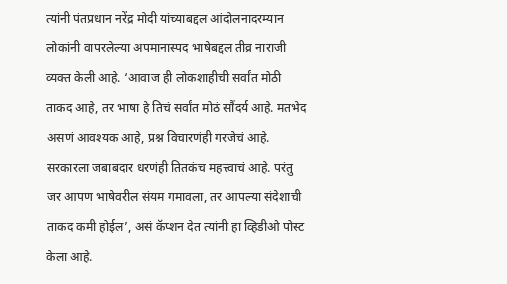त्यांनी पंतप्रधान नरेंद्र मोदी यांच्याबद्दल आंदोलनादरम्यान लोकांनी वापरलेल्या अपमानास्पद भाषेबद्दल तीव्र नाराजी व्यक्त केली आहे. ‘आवाज ही लोकशाहीची सर्वांत मोठी ताकद आहे, तर भाषा हे तिचं सर्वांत मोठं सौंदर्य आहे. मतभेद असणं आवश्यक आहे, प्रश्न विचारणंही गरजेचं आहे. सरकारला जबाबदार धरणंही तितकंच महत्त्वाचं आहे. परंतु जर आपण भाषेवरील संयम गमावला, तर आपल्या संदेशाची ताकद कमी होईल’, असं कॅप्शन देत त्यांनी हा व्हिडीओ पोस्ट केला आहे.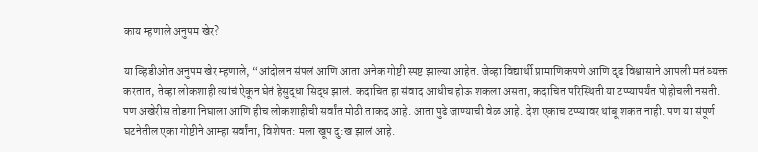काय म्हणाले अनुपम खेर?

या व्हिडीओत अनुपम खेर म्हणाले, “आंदोलन संपलं आणि आता अनेक गोष्टी स्पष्ट झाल्या आहेत. जेव्हा विद्यार्थी प्रामाणिकपणे आणि दृढ विश्वासाने आपली मतं व्यक्त करतात, तेव्हा लोकशाही त्यांचं ऐकून घेतं हेसुद्धा सिद्ध झालं. कदाचित हा संवाद आधीच होऊ शकला असता, कदाचित परिस्थिती या टप्प्यापर्यंत पोहोचली नसती. पण अखेरीस तोडगा निघाला आणि हीच लोकशाहीची सर्वांत मोठी ताकद आहे. आता पुढे जाण्याची वेळ आहे. देश एकाच टप्प्यावर थांबू शकत नाही. पण या संपूर्ण घटनेतील एका गोष्टीने आम्हा सर्वांना, विशेषत: मला खूप दु:ख झालं आहे.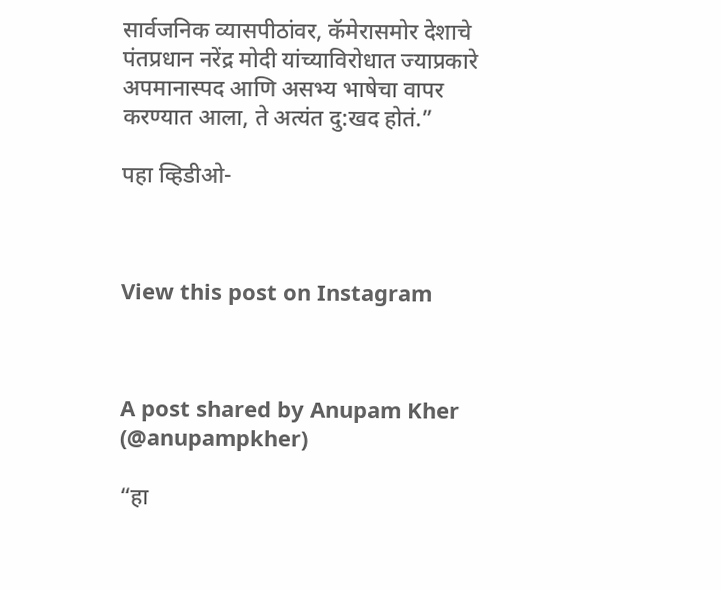सार्वजनिक व्यासपीठांवर, कॅमेरासमोर देशाचे पंतप्रधान नरेंद्र मोदी यांच्याविरोधात ज्याप्रकारे अपमानास्पद आणि असभ्य भाषेचा वापर करण्यात आला, ते अत्यंत दु:खद होतं.”

पहा व्हिडीओ-



View this post on Instagram



A post shared by Anupam Kher (@anupampkher)

“हा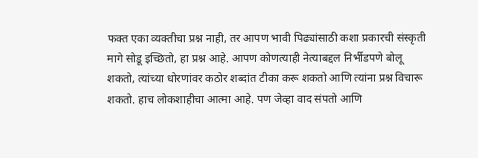फक्त एका व्यक्तीचा प्रश्न नाही, तर आपण भावी पिढ्यांसाठी कशा प्रकारची संस्कृती मागे सोडू इच्छितो, हा प्रश्न आहे. आपण कोणत्याही नेत्याबद्दल निर्भीडपणे बोलू शकतो, त्यांच्या धोरणांवर कठोर शब्दांत टीका करू शकतो आणि त्यांना प्रश्न विचारू शकतो. हाच लोकशाहीचा आत्मा आहे. पण जेव्हा वाद संपतो आणि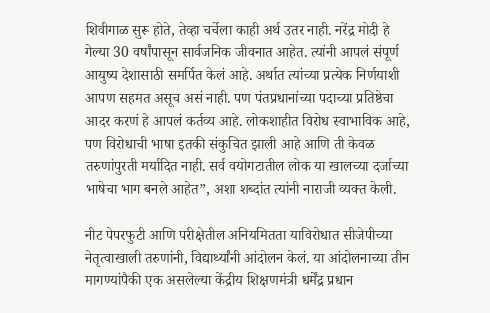शिवीगाळ सुरू होते, तेव्हा चर्चेला काही अर्थ उतर नाही. नरेंद्र मोदी हे गेल्या 30 वर्षांपासून सार्वजनिक जीवनात आहेत. त्यांनी आपलं संपूर्ण आयुष्य देशासाठी समर्पित केलं आहे. अर्थात त्यांच्या प्रत्येक निर्णयाशी आपण सहमत असूच असं नाही. पण पंतप्रधानांच्या पदाच्या प्रतिष्ठेचा आदर करणं हे आपलं कर्तव्य आहे. लोकशाहीत विरोध स्वाभाविक आहे, पण विरोधाची भाषा इतकी संकुचित झाली आहे आणि ती केवळ तरुणांपुरती मर्यादित नाही. सर्व वयोगटातील लोक या खालच्या दर्जाच्या भाषेचा भाग बनले आहेत”, अशा शब्दांत त्यांनी नाराजी व्यक्त केली.

नीट पेपरफुटी आणि परीक्षेतील अनियमितता याविरोधात सीजेपीच्या नेतृत्वाखाली तरुणांनी, विद्यार्थ्यांनी आंदोलन केलं. या आंदोलनाच्या तीन मागण्यांपैकी एक असलेल्या केंद्रीय शिक्षणमंत्री धर्मेंद्र प्रधान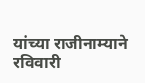यांच्या राजीनाम्याने रविवारी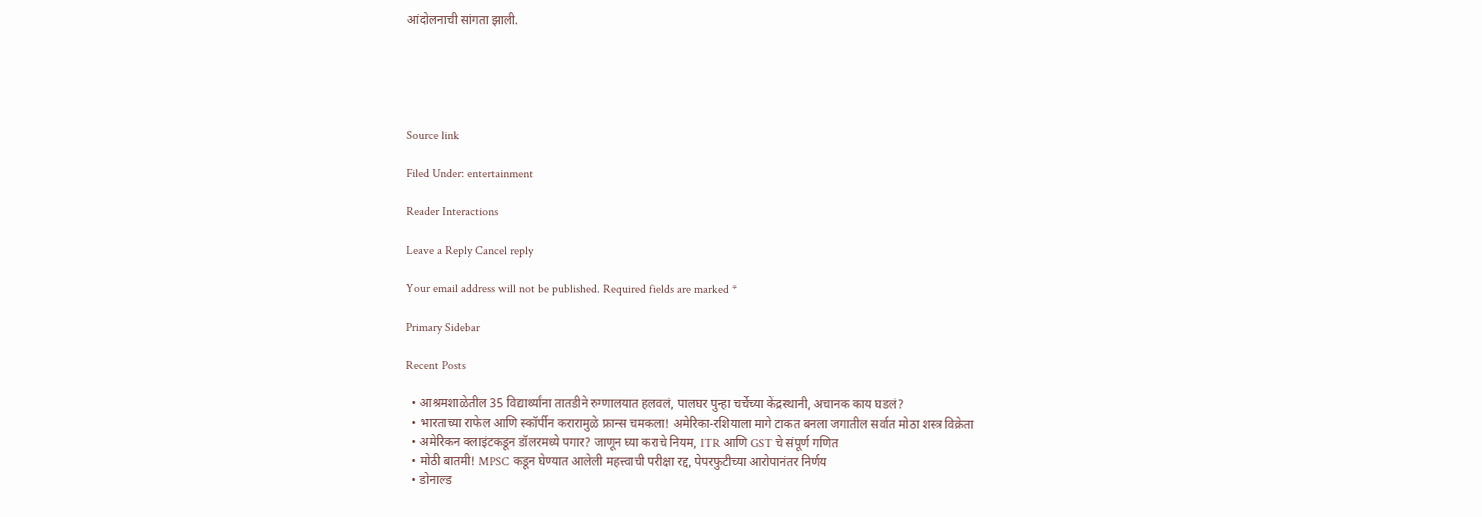आंदोलनाची सांगता झाली.





Source link

Filed Under: entertainment

Reader Interactions

Leave a Reply Cancel reply

Your email address will not be published. Required fields are marked *

Primary Sidebar

Recent Posts

  • आश्रमशाळेतील 35 विद्यार्थ्यांना तातडीने रुग्णालयात हलवलं, पालघर पुन्हा चर्चेच्या केंद्रस्थानी, अचानक काय घडलं?
  • भारताच्या राफेल आणि स्कॉर्पीन करारामुळे फ्रान्स चमकला! अमेरिका-रशियाला मागे टाकत बनला जगातील सर्वात मोठा शस्त्र विक्रेता
  • अमेरिकन क्लाइंटकडून डॉलरमध्ये पगार? जाणून घ्या कराचे नियम, ITR आणि GST चे संपूर्ण गणित
  • मोठी बातमी! MPSC कडून घेण्यात आलेली महत्त्वाची परीक्षा रद्द, पेपरफुटीच्या आरोपानंतर निर्णय
  • डोनाल्ड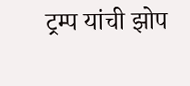ट्रम्प यांची झोप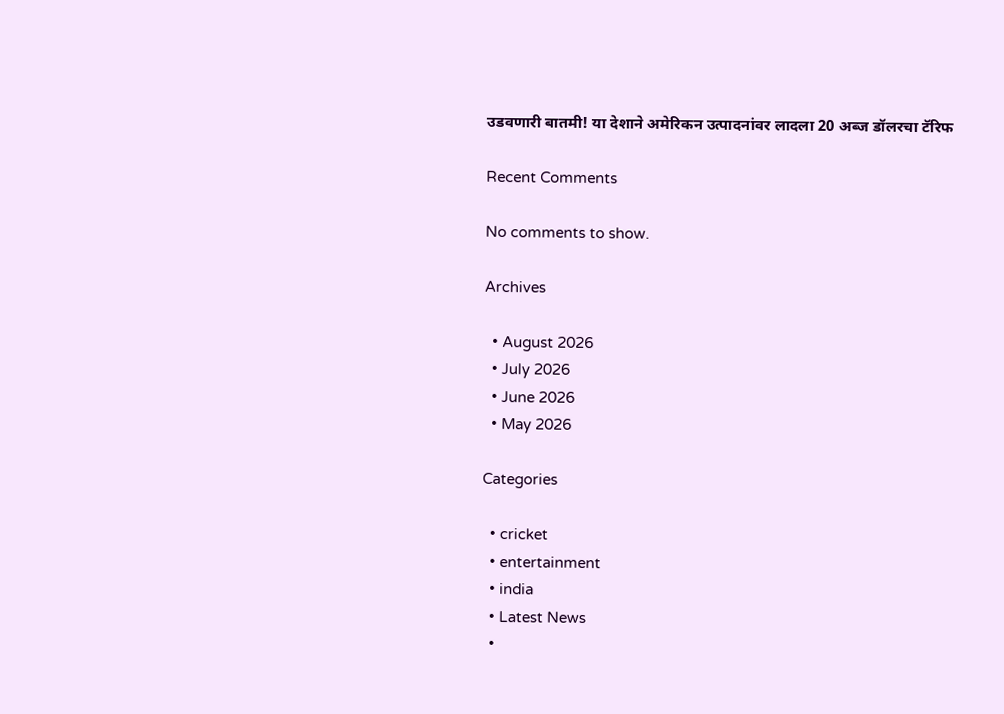उडवणारी बातमी! या देशाने अमेरिकन उत्पादनांवर लादला 20 अब्ज डॉलरचा टॅरिफ

Recent Comments

No comments to show.

Archives

  • August 2026
  • July 2026
  • June 2026
  • May 2026

Categories

  • cricket
  • entertainment
  • india
  • Latest News
  •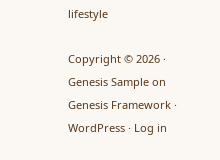lifestyle

Copyright © 2026 · Genesis Sample on Genesis Framework · WordPress · Log in